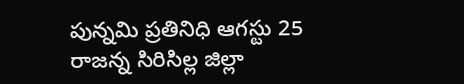పున్నమి ప్రతినిధి ఆగస్టు 25 రాజన్న సిరిసిల్ల జిల్లా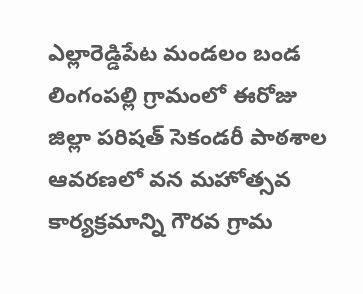ఎల్లారెడ్డిపేట మండలం బండ లింగంపల్లి గ్రామంలో ఈరోజు జిల్లా పరిషత్ సెకండరీ పాఠశాల ఆవరణలో వన మహోత్సవ కార్యక్రమాన్ని గౌరవ గ్రామ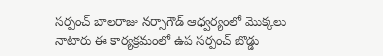సర్పంచ్ బాలరాజు నర్సాగౌడ్ ఆధ్వర్యంలో మొక్కలు నాటారు ఈ కార్యక్రమంలో ఉప సర్పంచ్ బొడ్డు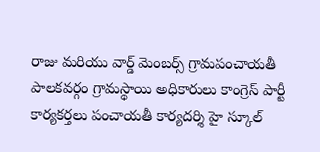రాజు మరియు వార్డ్ మెంబర్స్ గ్రామపంచాయతీ పాలకవర్గం గ్రామస్థాయి అధికారులు కాంగ్రెస్ పార్టీ కార్యకర్తలు పంచాయతీ కార్యదర్శి హై స్కూల్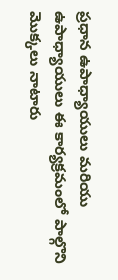ప్రధాన ఉపాధ్యాయులు మరియు ఉపాధ్యాయులు ఈ కార్యక్రమంలో పాల్గొని మొక్కలు నాటారు